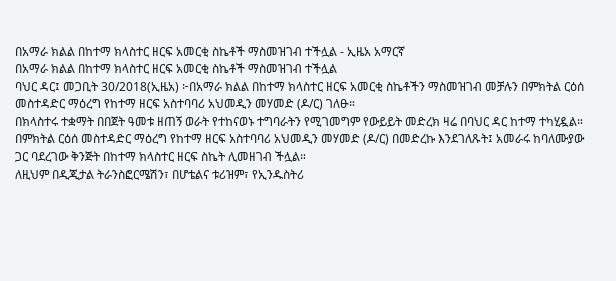በአማራ ክልል በከተማ ክላስተር ዘርፍ አመርቂ ስኬቶች ማስመዝገብ ተችሏል - ኢዜአ አማርኛ
በአማራ ክልል በከተማ ክላስተር ዘርፍ አመርቂ ስኬቶች ማስመዝገብ ተችሏል
ባህር ዳር፤ መጋቢት 30/2018(ኢዜአ) ፦በአማራ ክልል በከተማ ክላስተር ዘርፍ አመርቂ ስኬቶችን ማስመዝገብ መቻሉን በምክትል ርዕሰ መስተዳድር ማዕረግ የከተማ ዘርፍ አስተባባሪ አህመዲን መሃመድ (ዶ/ር) ገለፁ።
በክላስተሩ ተቋማት በበጀት ዓመቱ ዘጠኝ ወራት የተከናወኑ ተግባራትን የሚገመግም የውይይት መድረክ ዛሬ በባህር ዳር ከተማ ተካሂዷል።
በምክትል ርዕሰ መስተዳድር ማዕረግ የከተማ ዘርፍ አስተባባሪ አህመዲን መሃመድ (ዶ/ር) በመድረኩ እንደገለጹት፤ አመራሩ ከባለሙያው ጋር ባደረገው ቅንጅት በከተማ ክላስተር ዘርፍ ስኬት ሊመዘገብ ችሏል።
ለዚህም በዲጂታል ትራንስፎርሜሽን፣ በሆቴልና ቱሪዝም፣ የኢንዱስትሪ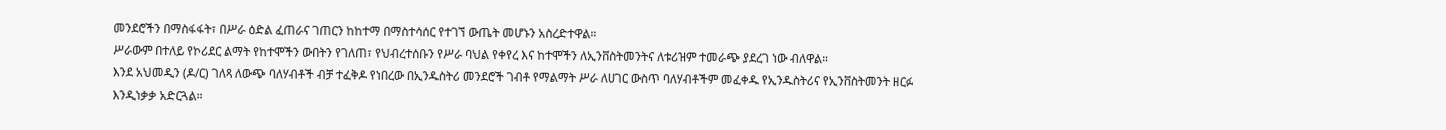መንደሮችን በማስፋፋት፣ በሥራ ዕድል ፈጠራና ገጠርን ከከተማ በማስተሳሰር የተገኘ ውጤት መሆኑን አስረድተዋል።
ሥራውም በተለይ የኮሪደር ልማት የከተሞችን ውበትን የገለጠ፣ የህብረተሰቡን የሥራ ባህል የቀየረ እና ከተሞችን ለኢንቨስትመንትና ለቱሪዝም ተመራጭ ያደረገ ነው ብለዋል።
እንደ አህመዲን (ዶ/ር) ገለጻ ለውጭ ባለሃብቶች ብቻ ተፈቅዶ የነበረው በኢንዱስትሪ መንደሮች ገብቶ የማልማት ሥራ ለሀገር ውስጥ ባለሃብቶችም መፈቀዱ የኢንዱስትሪና የኢንቨስትመንት ዘርፉ እንዲነቃቃ አድርጓል።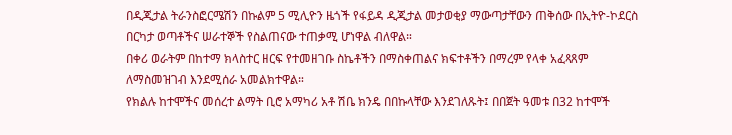በዲጂታል ትራንስፎርሜሽን በኩልም 5 ሚሊዮን ዜጎች የፋይዳ ዲጂታል መታወቂያ ማውጣታቸውን ጠቅሰው በኢትዮ-ኮደርስ በርካታ ወጣቶችና ሠራተኞች የስልጠናው ተጠቃሚ ሆነዋል ብለዋል።
በቀሪ ወራትም በከተማ ክላስተር ዘርፍ የተመዘገቡ ስኬቶችን በማስቀጠልና ክፍተቶችን በማረም የላቀ አፈጻጸም ለማስመዝገብ እንደሚሰራ አመልክተዋል።
የክልሉ ከተሞችና መሰረተ ልማት ቢሮ አማካሪ አቶ ሽቤ ክንዴ በበኩላቸው እንደገለጹት፤ በበጀት ዓመቱ በ32 ከተሞች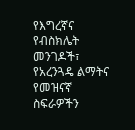የእግረኛና የብስክሌት መንገዶች፣ የአረንጓዴ ልማትና የመዝናኛ ስፍራዎችን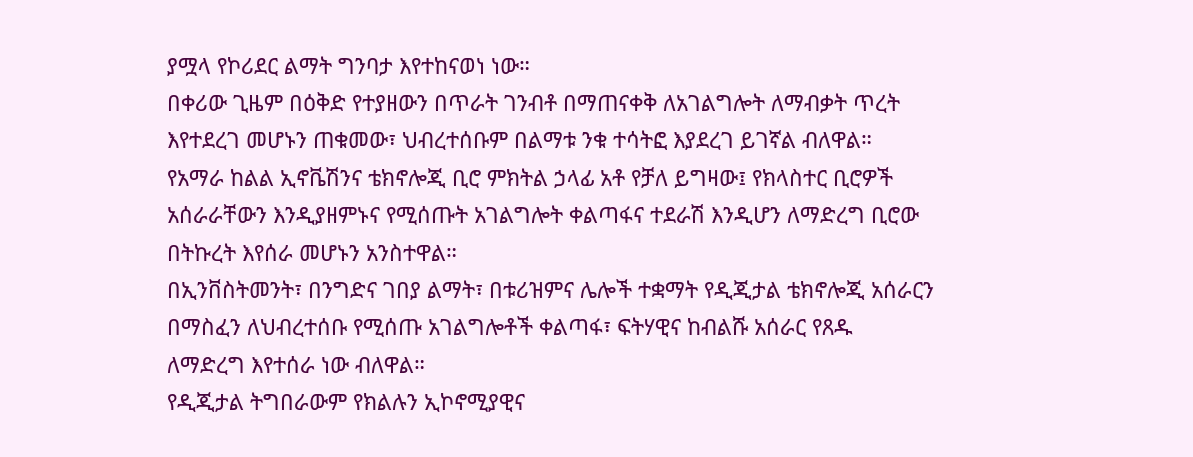ያሟላ የኮሪደር ልማት ግንባታ እየተከናወነ ነው።
በቀሪው ጊዜም በዕቅድ የተያዘውን በጥራት ገንብቶ በማጠናቀቅ ለአገልግሎት ለማብቃት ጥረት እየተደረገ መሆኑን ጠቁመው፣ ህብረተሰቡም በልማቱ ንቁ ተሳትፎ እያደረገ ይገኛል ብለዋል።
የአማራ ከልል ኢኖቬሽንና ቴክኖሎጂ ቢሮ ምክትል ኃላፊ አቶ የቻለ ይግዛው፤ የክላስተር ቢሮዎች አሰራራቸውን እንዲያዘምኑና የሚሰጡት አገልግሎት ቀልጣፋና ተደራሽ እንዲሆን ለማድረግ ቢሮው በትኩረት እየሰራ መሆኑን አንስተዋል።
በኢንቨስትመንት፣ በንግድና ገበያ ልማት፣ በቱሪዝምና ሌሎች ተቋማት የዲጂታል ቴክኖሎጂ አሰራርን በማስፈን ለህብረተሰቡ የሚሰጡ አገልግሎቶች ቀልጣፋ፣ ፍትሃዊና ከብልሹ አሰራር የጸዱ ለማድረግ እየተሰራ ነው ብለዋል።
የዲጂታል ትግበራውም የክልሉን ኢኮኖሚያዊና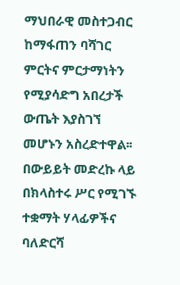ማህበራዊ መስተጋብር ከማፋጠን ባሻገር ምርትና ምርታማነትን የሚያሳድግ አበረታች ውጤት እያስገኘ መሆኑን አስረድተዋል፡፡
በውይይት መድረኩ ላይ በክላስተሩ ሥር የሚገኙ ተቋማት ሃላፊዎችና ባለድርሻ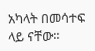አካላት በመሳተፍ ላይ ናቸው።